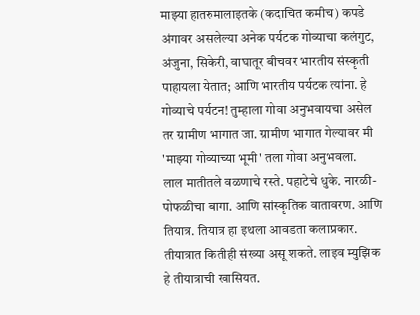माझ्या हातरुमालाइतके (कदाचित कमीच) कपडे अंगावर असलेल्या अनेक पर्यटक गोव्याचा कलंगुट, अंजुना, सिकेरी, वाघातूर बीचवर भारतीय संस्कृती पाहायला येतात; आणि भारतीय पर्यटक त्यांना. हे गोव्याचे पर्यटन! तुम्हाला गोवा अनुभवायचा असेल तर ग्रामीण भागात जा. ग्रामीण भागात गेल्यावर मी 'माझ्या गोव्याच्या भूमी' तला गोवा अनुभवला.
लाल मातीतले वळणाचे रस्ते. पहाटेचे धुके. नारळी- पोफळीचा बागा. आणि सांस्कृतिक वातावरण. आणि
तियात्र. तियात्र हा इथला आवडता कलाप्रकार. तीयात्रात कितीही संख्या असू शकते. लाइव म्युझिक हे तीयात्राची खासियत.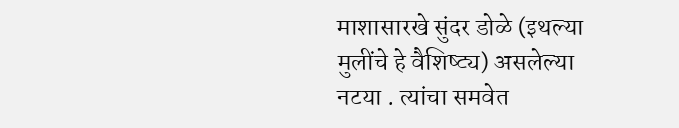माशासारखे सुंदर डोळे (इथल्या मुलींचे हे वैशिष्ट्य) असलेल्या नटया . त्यांचा समवेत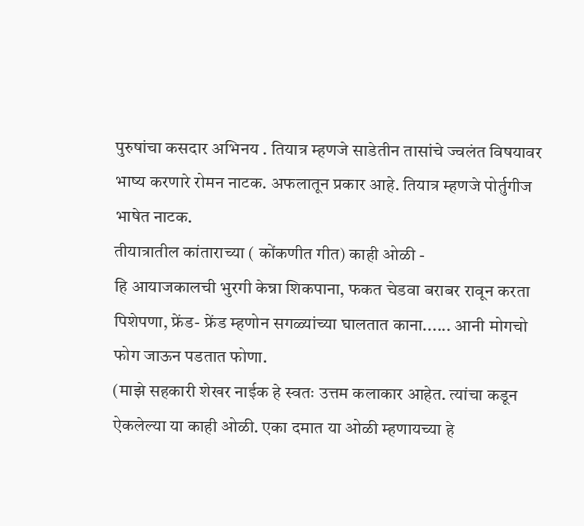पुरुषांचा कसदार अभिनय . तियात्र म्हणजे साडेतीन तासांचे ज्वलंत विषयावर भाष्य करणारे रोमन नाटक. अफलातून प्रकार आहे. तियात्र म्हणजे पोर्तुगीज भाषेत नाटक.
तीयात्रातील कांताराच्या ( कोंकणीत गीत) काही ओळी -
हि आयाजकालची भुरगी केन्ना शिकपाना, फकत चेडवा बराबर रावून करता पिशेपणा, फ्रेंड- फ्रेंड म्हणोन सगळ्यांच्या घालतात काना...... आनी मोगचो फोग जाऊन पडतात फोणा.
(माझे सहकारी शेखर नाईक हे स्वतः उत्तम कलाकार आहेत. त्यांचा कडून ऐकलेल्या या काही ओळी. एका दमात या ओळी म्हणायच्या हे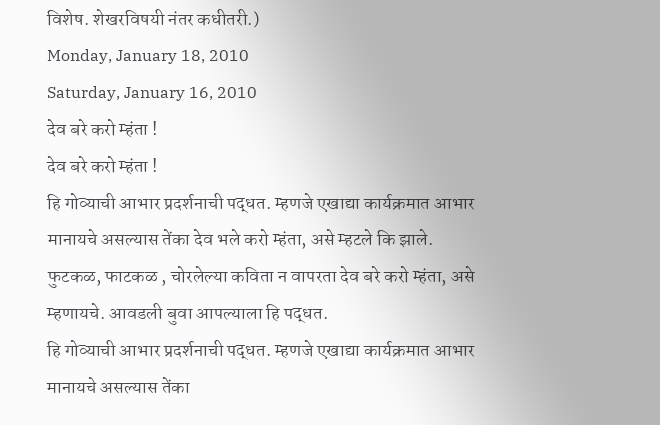विशेष. शेखरविषयी नंतर कधीतरी.)
Monday, January 18, 2010
Saturday, January 16, 2010
देव बरे करो म्हंता !
देव बरे करो म्हंता !
हि गोव्याची आभार प्रदर्शनाची पद्धत. म्हणजे एखाद्या कार्यक्रमात आभार मानायचे असल्यास तेंका देव भले करो म्हंता, असे म्हटले कि झाले. फुटकळ, फाटकळ , चोरलेल्या कविता न वापरता देव बरे करो म्हंता, असे म्हणायचे. आवडली बुवा आपल्याला हि पद्धत.
हि गोव्याची आभार प्रदर्शनाची पद्धत. म्हणजे एखाद्या कार्यक्रमात आभार मानायचे असल्यास तेंका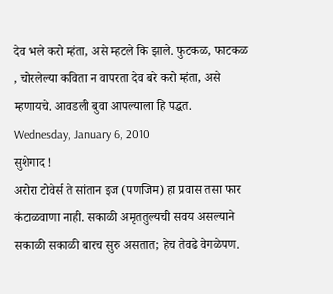देव भले करो म्हंता, असे म्हटले कि झाले. फुटकळ, फाटकळ , चोरलेल्या कविता न वापरता देव बरे करो म्हंता, असे म्हणायचे. आवडली बुवा आपल्याला हि पद्धत.
Wednesday, January 6, 2010
सुशेगाद !
अरोरा टोवेर्स ते सांतान इज (पणजिम) हा प्रवास तसा फार कंटाळवाणा नाही. सकाळी अमृततुल्यची सवय असल्याने सकाळी सकाळी बारच सुरु असतात; हेच तेवढे वेगळेपण.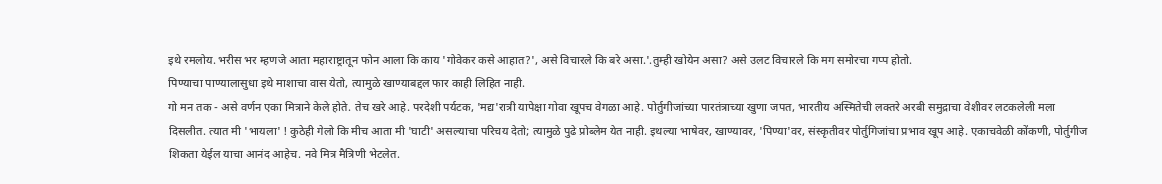इथे रमलोय. भरीस भर म्हणजे आता महाराष्ट्रातून फोन आला कि काय 'गोवेकर कसे आहात?', असे विचारले कि बरे असा.'.तुम्ही खोयेन असा? असे उलट विचारले कि मग समोरचा गप्प होतो.
पिण्याचा पाण्यालासुधा इथे माशाचा वास येतो, त्यामुळे खाण्याबद्दल फार काही लिहित नाही.
गो मन तक - असे वर्णन एका मित्राने केले होते. तेच खरे आहे. परदेशी पर्यटक, 'मद्य'रात्री यापेक्षा गोवा खूपच वेगळा आहे. पोर्तुगीजांच्या पारतंत्राच्या खुणा जपत, भारतीय अस्मितेची लक्तरे अरबी समुद्राचा वेशीवर लटकलेली मला दिसलीत. त्यात मी 'भायला' ! कुठेही गेलो कि मीच आता मी 'घाटी' असल्याचा परिचय देतो; त्यामुळे पुढे प्रोब्लेम येत नाही. इथल्या भाषेवर, खाण्यावर, 'पिण्या'वर, संस्कृतीवर पोर्तुगिजांचा प्रभाव खूप आहे. एकाचवेळी कोंकणी, पोर्तुगीज शिकता येईल याचा आनंद आहेच. नवे मित्र मैत्रिणी भेटलेत.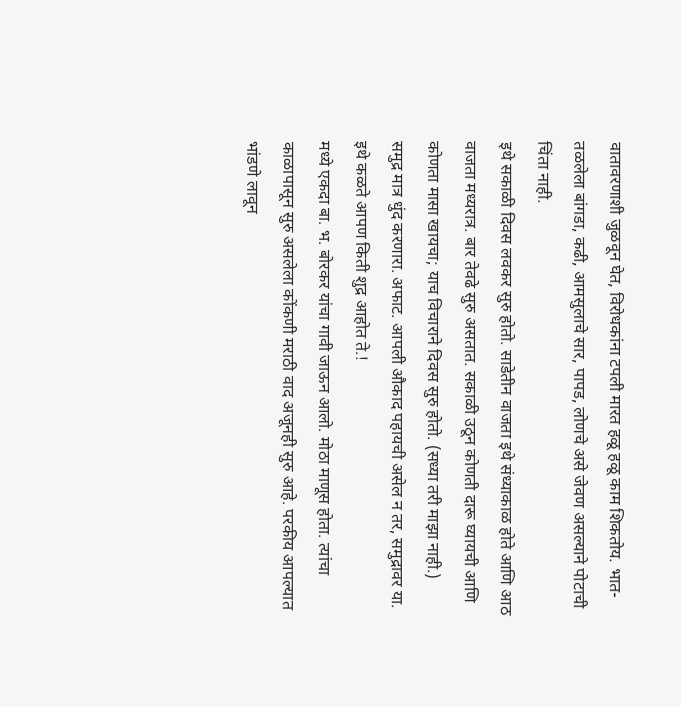वातावरणाशी जुळवून घेत, विरोधकांना टपली मारत हळू हळू काम शिकतोय. भात- तळलेला बांगडा, कढी, आमसुलाचे सार, पापड, लोणचे असे जेवण असल्याने पोटाची चिंता नाही.
इथे सकाळी दिवस लवकर सुरु होतो. साडेतीन वाजता इथे संध्याकाळ होते आणि आठ वाजता मध्यरात्र. बार तेवढे सुरु असतात. सकाळी उठून कोणती दारू घ्यायची आणि कोणता मासा खायचा; याच विचाराने दिवस सुरु होतो. (सध्या तरी माझा नाही.)
समुद्र मात्र धुंद करणारा. अफाट. आपली औकाद पहायची असेल न तर, समुद्रावर या. इथे कळते आपण किती शुद्र आहोत ते.!
मध्ये एकदा बा. भ. बोरकर यांचा गावी जाऊन आलो. मोठा माणूस होता. त्यांचा काळापासून सुरु असलेला कोंकणी मराठी वाद अजूनही सुरु आहे. परकीय आपल्यात भांडणे लावून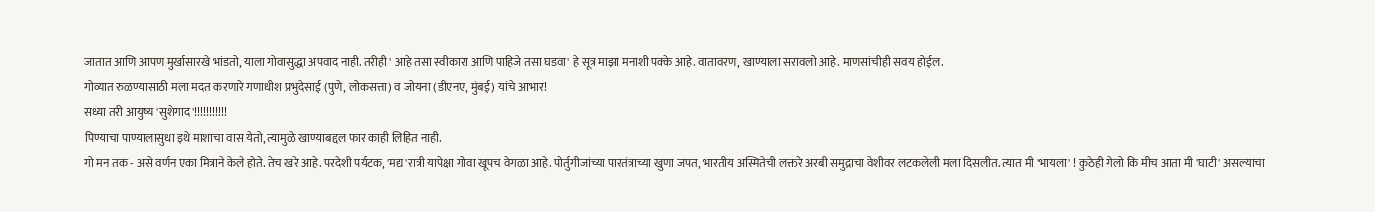जातात आणि आपण मुर्खासारखे भांडतो, याला गोवासुद्धा अपवाद नाही. तरीही ' आहे तसा स्वीकारा आणि पाहिजे तसा घडवा' हे सूत्र माझा मनाशी पक्के आहे. वातावरण, खाण्याला सरावलो आहे. माणसांचीही सवय होईल.
गोव्यात रुळण्यासाठी मला मदत करणारे गणाधीश प्रभुदेसाई (पुणे, लोकसत्ता) व जोयना (डीएनए, मुंबई) यांचे आभार!
सध्या तरी आयुष्य 'सुशेगाद'!!!!!!!!!!!
पिण्याचा पाण्यालासुधा इथे माशाचा वास येतो, त्यामुळे खाण्याबद्दल फार काही लिहित नाही.
गो मन तक - असे वर्णन एका मित्राने केले होते. तेच खरे आहे. परदेशी पर्यटक, 'मद्य'रात्री यापेक्षा गोवा खूपच वेगळा आहे. पोर्तुगीजांच्या पारतंत्राच्या खुणा जपत, भारतीय अस्मितेची लक्तरे अरबी समुद्राचा वेशीवर लटकलेली मला दिसलीत. त्यात मी 'भायला' ! कुठेही गेलो कि मीच आता मी 'घाटी' असल्याचा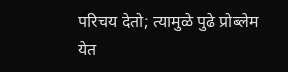परिचय देतो; त्यामुळे पुढे प्रोब्लेम येत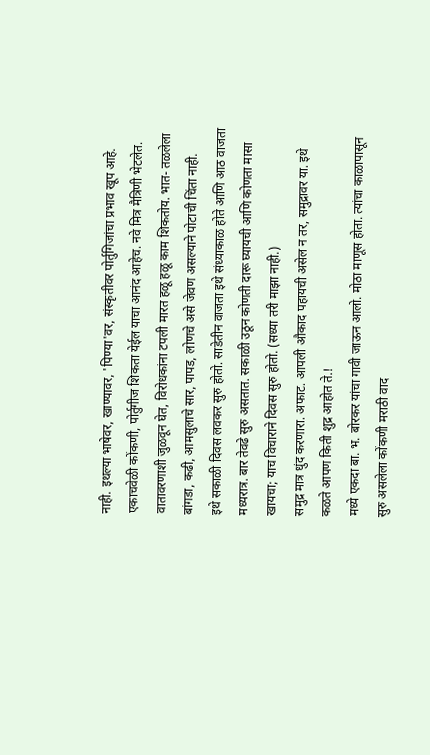नाही. इथल्या भाषेवर, खाण्यावर, 'पिण्या'वर, संस्कृतीवर पोर्तुगिजांचा प्रभाव खूप आहे. एकाचवेळी कोंकणी, पोर्तुगीज शिकता येईल याचा आनंद आहेच. नवे मित्र मैत्रिणी भेटलेत.
वातावरणाशी जुळवून घेत, विरोधकांना टपली मारत हळू हळू काम शिकतोय. भात- तळलेला बांगडा, कढी, आमसुलाचे सार, पापड, लोणचे असे जेवण असल्याने पोटाची चिंता नाही.
इथे सकाळी दिवस लवकर सुरु होतो. साडेतीन वाजता इथे संध्याकाळ होते आणि आठ वाजता मध्यरात्र. बार तेवढे सुरु असतात. सकाळी उठून कोणती दारू घ्यायची आणि कोणता मासा खायचा; याच विचाराने दिवस सुरु होतो. (सध्या तरी माझा नाही.)
समुद्र मात्र धुंद करणारा. अफाट. आपली औकाद पहायची असेल न तर, समुद्रावर या. इथे कळते आपण किती शुद्र आहोत ते.!
मध्ये एकदा बा. भ. बोरकर यांचा गावी जाऊन आलो. मोठा माणूस होता. त्यांचा काळापासून सुरु असलेला कोंकणी मराठी वाद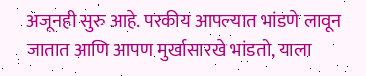अजूनही सुरु आहे. परकीय आपल्यात भांडणे लावून जातात आणि आपण मुर्खासारखे भांडतो, याला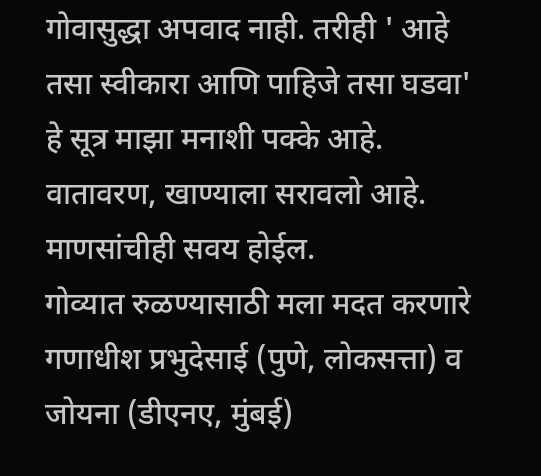गोवासुद्धा अपवाद नाही. तरीही ' आहे तसा स्वीकारा आणि पाहिजे तसा घडवा' हे सूत्र माझा मनाशी पक्के आहे. वातावरण, खाण्याला सरावलो आहे. माणसांचीही सवय होईल.
गोव्यात रुळण्यासाठी मला मदत करणारे गणाधीश प्रभुदेसाई (पुणे, लोकसत्ता) व जोयना (डीएनए, मुंबई)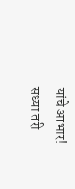यांचे आभार!
सध्या तरी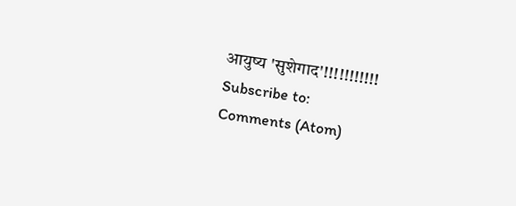आयुष्य 'सुशेगाद'!!!!!!!!!!!
Subscribe to:
Comments (Atom)